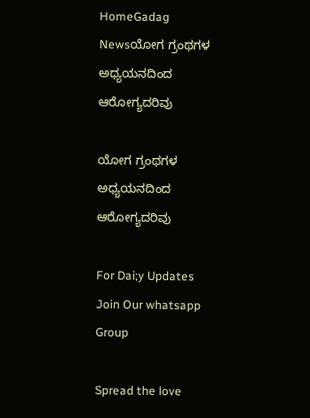HomeGadag Newsಯೋಗ ಗ್ರಂಥಗಳ ಅಧ್ಯಯನದಿಂದ ಆರೋಗ್ಯದರಿವು

ಯೋಗ ಗ್ರಂಥಗಳ ಅಧ್ಯಯನದಿಂದ ಆರೋಗ್ಯದರಿವು

For Dai;y Updates Join Our whatsapp Group

Spread the love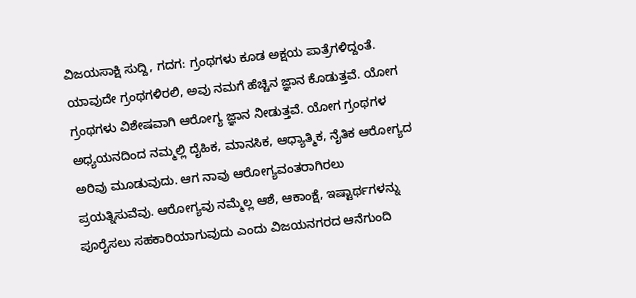ವಿಜಯಸಾಕ್ಷಿ ಸುದ್ದಿ, ಗದಗ: ಗ್ರಂಥಗಳು ಕೂಡ ಅಕ್ಷಯ ಪಾತ್ರೆಗಳಿದ್ದಂತೆ. ಯಾವುದೇ ಗ್ರಂಥಗಳಿರಲಿ, ಅವು ನಮಗೆ ಹೆಚ್ಚಿನ ಜ್ಞಾನ ಕೊಡುತ್ತವೆ. ಯೋಗ ಗ್ರಂಥಗಳು ವಿಶೇಷವಾಗಿ ಆರೋಗ್ಯ ಜ್ಞಾನ ನೀಡುತ್ತವೆ. ಯೋಗ ಗ್ರಂಥಗಳ ಅಧ್ಯಯನದಿಂದ ನಮ್ಮಲ್ಲಿ ದೈಹಿಕ, ಮಾನಸಿಕ, ಆಧ್ಯಾತ್ಮಿಕ, ನೈತಿಕ ಆರೋಗ್ಯದ ಅರಿವು ಮೂಡುವುದು. ಆಗ ನಾವು ಆರೋಗ್ಯವಂತರಾಗಿರಲು ಪ್ರಯತ್ನಿಸುವೆವು. ಆರೋಗ್ಯವು ನಮ್ಮೆಲ್ಲ ಆಶೆ, ಆಕಾಂಕ್ಷೆ, ಇಷ್ಟಾರ್ಥಗಳನ್ನು ಪೂರೈಸಲು ಸಹಕಾರಿಯಾಗುವುದು ಎಂದು ವಿಜಯನಗರದ ಆನೆಗುಂದಿ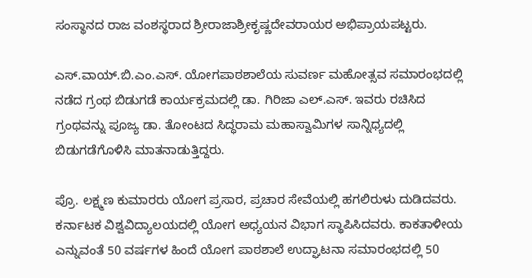ಸಂಸ್ಥಾನದ ರಾಜ ವಂಶಸ್ಥರಾದ ಶ್ರೀರಾಜಾಶ್ರೀಕೃಷ್ಣದೇವರಾಯರ ಅಭಿಪ್ರಾಯಪಟ್ಟರು.

ಎಸ್.ವಾಯ್.ಬಿ.ಎಂ.ಎಸ್. ಯೋಗಪಾಠಶಾಲೆಯ ಸುವರ್ಣ ಮಹೋತ್ಸವ ಸಮಾರಂಭದಲ್ಲಿ ನಡೆದ ಗ್ರಂಥ ಬಿಡುಗಡೆ ಕಾರ್ಯಕ್ರಮದಲ್ಲಿ ಡಾ. ಗಿರಿಜಾ ಎಲ್.ಎಸ್. ಇವರು ರಚಿಸಿದ ಗ್ರಂಥವನ್ನು ಪೂಜ್ಯ ಡಾ. ತೋಂಟದ ಸಿದ್ಧರಾಮ ಮಹಾಸ್ವಾಮಿಗಳ ಸಾನ್ನಿಧ್ಯದಲ್ಲಿ ಬಿಡುಗಡೆಗೊಳಿಸಿ ಮಾತನಾಡುತ್ತಿದ್ದರು.

ಪ್ರೊ. ಲಕ್ಷ್ಮಣ ಕುಮಾರರು ಯೋಗ ಪ್ರಸಾರ, ಪ್ರಚಾರ ಸೇವೆಯಲ್ಲಿ ಹಗಲಿರುಳು ದುಡಿದವರು. ಕರ್ನಾಟಕ ವಿಶ್ವವಿದ್ಯಾಲಯದಲ್ಲಿ ಯೋಗ ಅಧ್ಯಯನ ವಿಭಾಗ ಸ್ಥಾಪಿಸಿದವರು. ಕಾಕತಾಳೀಯ ಎನ್ನುವಂತೆ 50 ವರ್ಷಗಳ ಹಿಂದೆ ಯೋಗ ಪಾಠಶಾಲೆ ಉದ್ಘಾಟನಾ ಸಮಾರಂಭದಲ್ಲಿ 50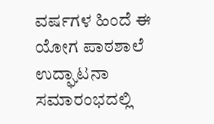ವರ್ಷಗಳ ಹಿಂದೆ ಈ ಯೋಗ ಪಾಠಶಾಲೆ ಉದ್ಘಾಟನಾ ಸಮಾರಂಭದಲ್ಲಿ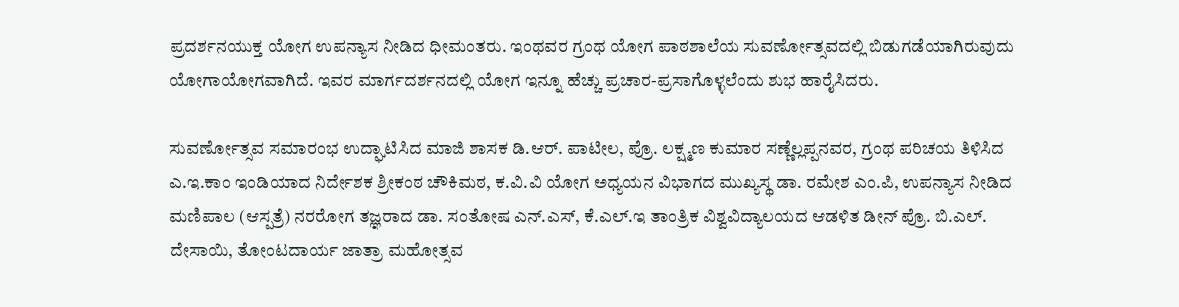ಪ್ರದರ್ಶನಯುಕ್ತ ಯೋಗ ಉಪನ್ಯಾಸ ನೀಡಿದ ಧೀಮಂತರು. ಇಂಥವರ ಗ್ರಂಥ ಯೋಗ ಪಾಠಶಾಲೆಯ ಸುವರ್ಣೋತ್ಸವದಲ್ಲಿ ಬಿಡುಗಡೆಯಾಗಿರುವುದು ಯೋಗಾಯೋಗವಾಗಿದೆ. ಇವರ ಮಾರ್ಗದರ್ಶನದಲ್ಲಿ ಯೋಗ ಇನ್ನೂ ಹೆಚ್ಚು ಪ್ರಚಾರ-ಪ್ರಸಾಗೊಳ್ಳಲೆಂದು ಶುಭ ಹಾರೈಸಿದರು.

ಸುವರ್ಣೋತ್ಸವ ಸಮಾರಂಭ ಉದ್ಘಾಟಿಸಿದ ಮಾಜಿ ಶಾಸಕ ಡಿ.ಆರ್. ಪಾಟೀಲ, ಪ್ರೊ. ಲಕ್ಷ್ಮಣ ಕುಮಾರ ಸಣ್ಣೆಲ್ಲಪ್ಪನವರ, ಗ್ರಂಥ ಪರಿಚಯ ತಿಳಿಸಿದ ಎ.ಇ.ಕಾಂ ಇಂಡಿಯಾದ ನಿರ್ದೇಶಕ ಶ್ರೀಕಂಠ ಚೌಕಿಮಠ, ಕ.ವಿ.ವಿ ಯೋಗ ಅಧ್ಯಯನ ವಿಭಾಗದ ಮುಖ್ಯಸ್ಥ ಡಾ. ರಮೇಶ ಎಂ.ಪಿ, ಉಪನ್ಯಾಸ ನೀಡಿದ ಮಣಿಪಾಲ (ಆಸ್ಪತ್ರೆ) ನರರೋಗ ತಜ್ಞರಾದ ಡಾ. ಸಂತೋಷ ಎನ್.ಎಸ್, ಕೆ.ಎಲ್.ಇ ತಾಂತ್ರಿಕ ವಿಶ್ವವಿದ್ಯಾಲಯದ ಆಡಳಿತ ಡೀನ್ ಪ್ರೊ. ಬಿ.ಎಲ್. ದೇಸಾಯಿ, ತೋಂಟದಾರ್ಯ ಜಾತ್ರಾ ಮಹೋತ್ಸವ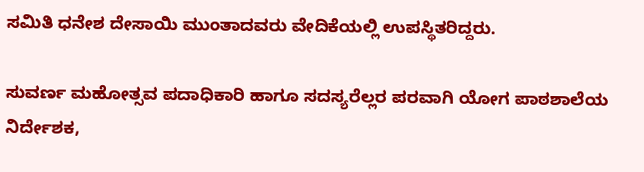ಸಮಿತಿ ಧನೇಶ ದೇಸಾಯಿ ಮುಂತಾದವರು ವೇದಿಕೆಯಲ್ಲಿ ಉಪಸ್ಥಿತರಿದ್ದರು.

ಸುವರ್ಣ ಮಹೋತ್ಸವ ಪದಾಧಿಕಾರಿ ಹಾಗೂ ಸದಸ್ಯರೆಲ್ಲರ ಪರವಾಗಿ ಯೋಗ ಪಾಠಶಾಲೆಯ ನಿರ್ದೇಶಕ,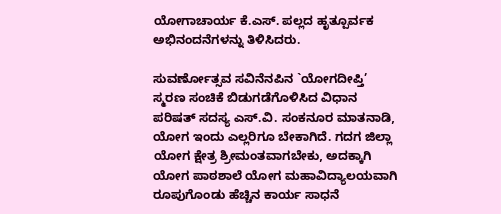ಯೋಗಾಚಾರ್ಯ ಕೆ.ಎಸ್. ಪಲ್ಲದ ಹೃತ್ಪೂರ್ವಕ ಅಭಿನಂದನೆಗಳನ್ನು ತಿಳಿಸಿದರು.

ಸುವರ್ಣೋತ್ಸವ ಸವಿನೆನಪಿನ `ಯೋಗದೀಪ್ತಿ’ ಸ್ಮರಣ ಸಂಚಿಕೆ ಬಿಡುಗಡೆಗೊಳಿಸಿದ ವಿಧಾನ ಪರಿಷತ್ ಸದಸ್ಯ ಎಸ್.ವಿ. ಸಂಕನೂರ ಮಾತನಾಡಿ, ಯೋಗ ಇಂದು ಎಲ್ಲರಿಗೂ ಬೇಕಾಗಿದೆ. ಗದಗ ಜಿಲ್ಲಾ ಯೋಗ ಕ್ಷೇತ್ರ ಶ್ರೀಮಂತವಾಗಬೇಕು, ಅದಕ್ಕಾಗಿ ಯೋಗ ಪಾಠಶಾಲೆ ಯೋಗ ಮಹಾವಿದ್ಯಾಲಯವಾಗಿ ರೂಪುಗೊಂಡು ಹೆಚ್ಚಿನ ಕಾರ್ಯ ಸಾಧನೆ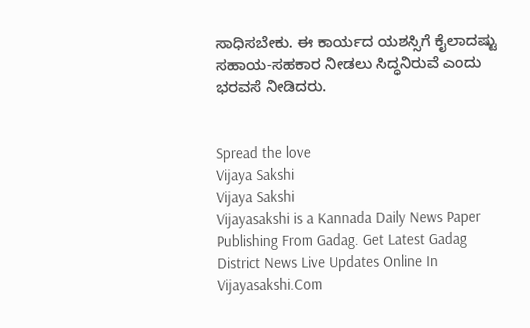ಸಾಧಿಸಬೇಕು. ಈ ಕಾರ್ಯದ ಯಶಸ್ಸಿಗೆ ಕೈಲಾದಷ್ಟು ಸಹಾಯ-ಸಹಕಾರ ನೀಡಲು ಸಿದ್ಧನಿರುವೆ ಎಂದು ಭರವಸೆ ನೀಡಿದರು.


Spread the love
Vijaya Sakshi
Vijaya Sakshi
Vijayasakshi is a Kannada Daily News Paper Publishing From Gadag. Get Latest Gadag District News Live Updates Online In Vijayasakshi.Com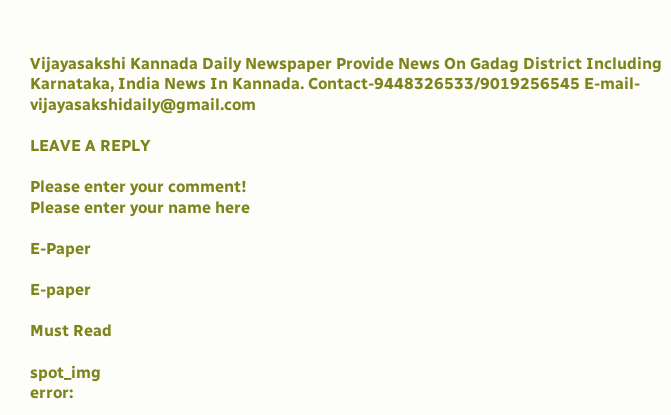Vijayasakshi Kannada Daily Newspaper Provide News On Gadag District Including Karnataka, India News In Kannada. Contact-9448326533/9019256545 E-mail-vijayasakshidaily@gmail.com

LEAVE A REPLY

Please enter your comment!
Please enter your name here

E-Paper

E-paper

Must Read

spot_img
error: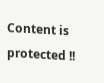Content is protected !!